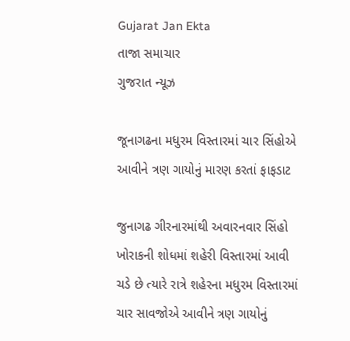Gujarat Jan Ekta
તાજા સમાચાર
ગુજરાત ન્યૂઝ

જૂનાગઢના મધુરમ વિસ્તારમાં ચાર સિંહોએ આવીને ત્રણ ગાયોનું મારણ કરતાં ફાફડાટ

જુનાગઢ ગીરનારમાંથી અવારનવાર સિંહો ખોરાકની શોધમાં શહેરી વિસ્તારમાં આવી ચડે છે ત્યારે રાત્રે શહેરના મધુરમ વિસ્તારમાં ચાર સાવજોએ આવીને ત્રણ ગાયોનું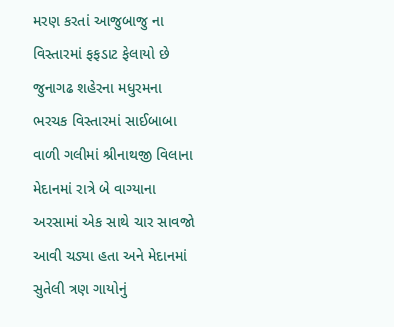મરણ કરતાં આજુબાજુ ના વિસ્તારમાં ફફડાટ ફેલાયો છે જુનાગઢ શહેરના મધુરમના ભરચક વિસ્તારમાં સાઈબાબા વાળી ગલીમાં શ્રીનાથજી વિલાના મેદાનમાં રાત્રે બે વાગ્યાના અરસામાં એક સાથે ચાર સાવજો આવી ચડ્યા હતા અને મેદાનમાં સુતેલી ત્રણ ગાયોનું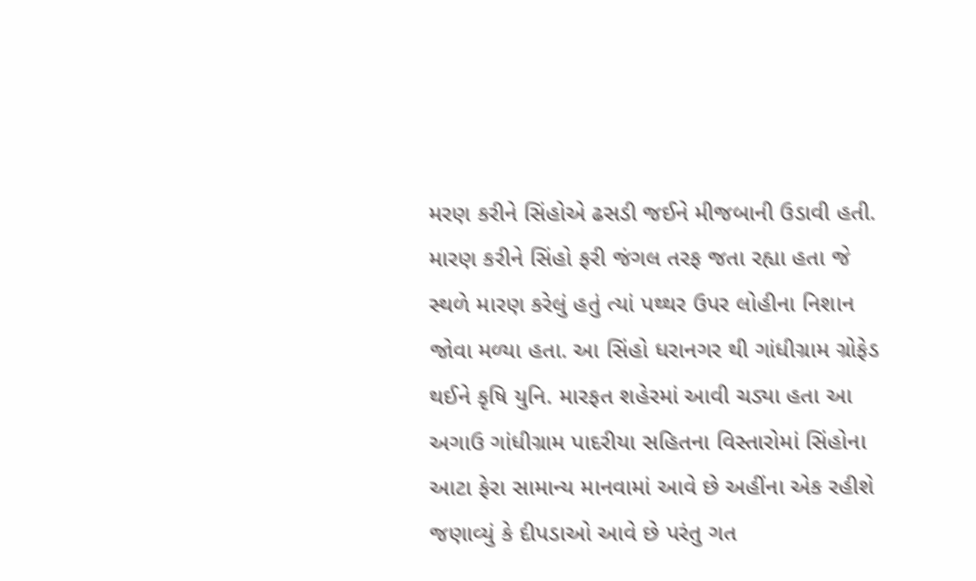મરણ કરીને સિંહોએ ઢસડી જઈને મીજબાની ઉડાવી હતી. મારણ કરીને સિંહો ફરી જંગલ તરફ જતા રહ્યા હતા જે સ્થળે મારણ કરેલું હતું ત્યાં પથ્થર ઉપર લોહીના નિશાન જોવા મળ્યા હતા. આ સિંહો ધરાનગર થી ગાંધીગ્રામ ગ્રોફેડ થઈને કૃષિ યુનિ. મારફત શહેરમાં આવી ચડ્યા હતા આ અગાઉ ગાંધીગ્રામ પાદરીયા સહિતના વિસ્તારોમાં સિંહોના આટા ફેરા સામાન્ય માનવામાં આવે છે અહીંના એક રહીશે જણાવ્યું કે દીપડાઓ આવે છે પરંતુ ગત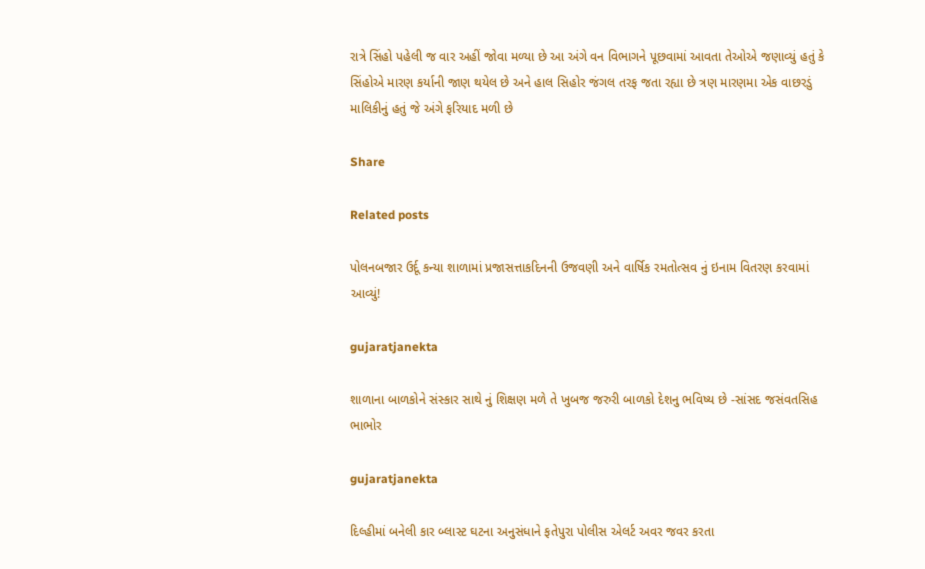રાત્રે સિંહો પહેલી જ વાર અહીં જોવા મળ્યા છે આ અંગે વન વિભાગને પૂછવામાં આવતા તેઓએ જણાવ્યું હતું કે સિંહોએ મારણ કર્યાની જાણ થયેલ છે અને હાલ સિહોર જંગલ તરફ જતા રહ્યા છે ત્રણ મારણમા એક વાછરડું માલિકીનું હતું જે અંગે ફરિયાદ મળી છે

Share

Related posts

પોલનબજાર ઉર્દૂ કન્યા શાળામાં પ્રજાસત્તાકદિનની ઉજવણી અને વાર્ષિક રમતોત્સવ નું ઇનામ વિતરણ કરવામાં આવ્યું!

gujaratjanekta

શાળાના બાળકોને સંસ્કાર સાથે નું શિક્ષણ મળે તે ખુબજ જરુરી બાળકો દેશનુ ભવિષ્ય છે -સાંસદ જસંવતસિહ ભાભોર

gujaratjanekta

દિલ્હીમાં બનેલી કાર બ્લાસ્ટ ઘટના અનુસંધાને ફતેપુરા પોલીસ એલર્ટ અવર જવર કરતા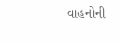વાહનોની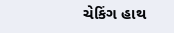ચેકિંગ હાથ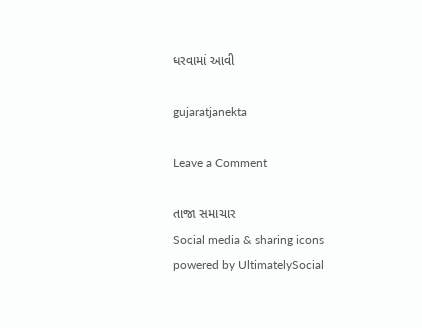ધરવામાં આવી

gujaratjanekta

Leave a Comment

તાજા સમાચાર
Social media & sharing icons powered by UltimatelySocial